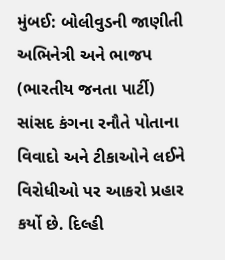મુંબઈ: બોલીવુડની જાણીતી અભિનેત્રી અને ભાજપ (ભારતીય જનતા પાર્ટી) સાંસદ કંગના રનૌતે પોતાના વિવાદો અને ટીકાઓને લઈને વિરોધીઓ પર આકરો પ્રહાર કર્યો છે. દિલ્હી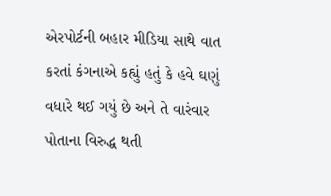એરપોર્ટની બહાર મીડિયા સાથે વાત કરતાં કંગનાએ કહ્યું હતું કે હવે ઘણું વધારે થઈ ગયું છે અને તે વારંવાર પોતાના વિરુદ્ધ થતી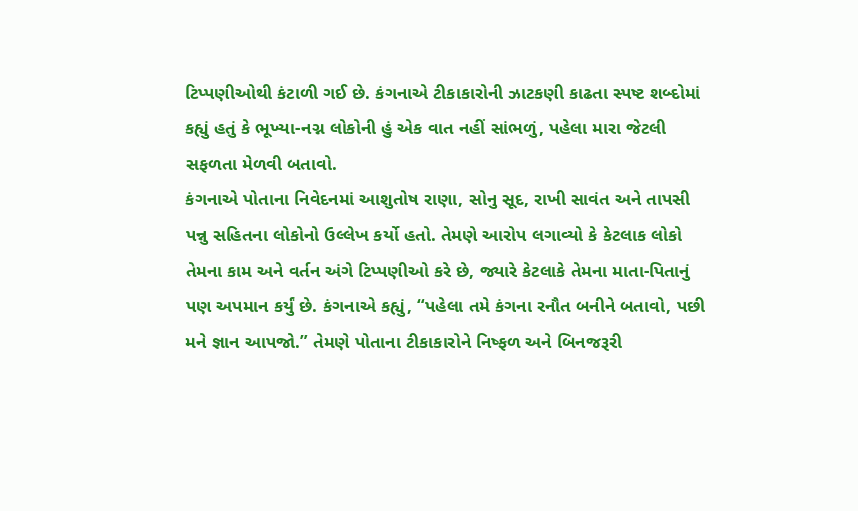ટિપ્પણીઓથી કંટાળી ગઈ છે. કંગનાએ ટીકાકારોની ઝાટકણી કાઢતા સ્પષ્ટ શબ્દોમાં કહ્યું હતું કે ભૂખ્યા-નગ્ન લોકોની હું એક વાત નહીં સાંભળું, પહેલા મારા જેટલી સફળતા મેળવી બતાવો.
કંગનાએ પોતાના નિવેદનમાં આશુતોષ રાણા, સોનુ સૂદ, રાખી સાવંત અને તાપસી પન્નુ સહિતના લોકોનો ઉલ્લેખ કર્યો હતો. તેમણે આરોપ લગાવ્યો કે કેટલાક લોકો તેમના કામ અને વર્તન અંગે ટિપ્પણીઓ કરે છે, જ્યારે કેટલાકે તેમના માતા-પિતાનું પણ અપમાન કર્યું છે. કંગનાએ કહ્યું, “પહેલા તમે કંગના રનૌત બનીને બતાવો, પછી મને જ્ઞાન આપજો.” તેમણે પોતાના ટીકાકારોને નિષ્ફળ અને બિનજરૂરી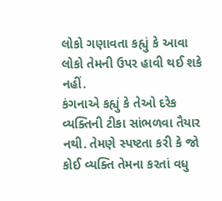લોકો ગણાવતા કહ્યું કે આવા લોકો તેમની ઉપર હાવી થઈ શકે નહીં.
કંગનાએ કહ્યું કે તેઓ દરેક વ્યક્તિની ટીકા સાંભળવા તૈયાર નથી. તેમણે સ્પષ્ટતા કરી કે જો કોઈ વ્યક્તિ તેમના કરતાં વધુ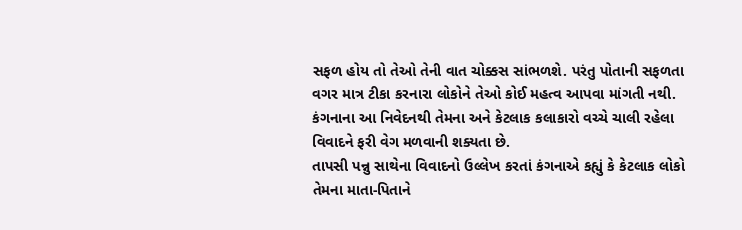સફળ હોય તો તેઓ તેની વાત ચોક્કસ સાંભળશે. પરંતુ પોતાની સફળતા વગર માત્ર ટીકા કરનારા લોકોને તેઓ કોઈ મહત્વ આપવા માંગતી નથી. કંગનાના આ નિવેદનથી તેમના અને કેટલાક કલાકારો વચ્ચે ચાલી રહેલા વિવાદને ફરી વેગ મળવાની શક્યતા છે.
તાપસી પન્નુ સાથેના વિવાદનો ઉલ્લેખ કરતાં કંગનાએ કહ્યું કે કેટલાક લોકો તેમના માતા-પિતાને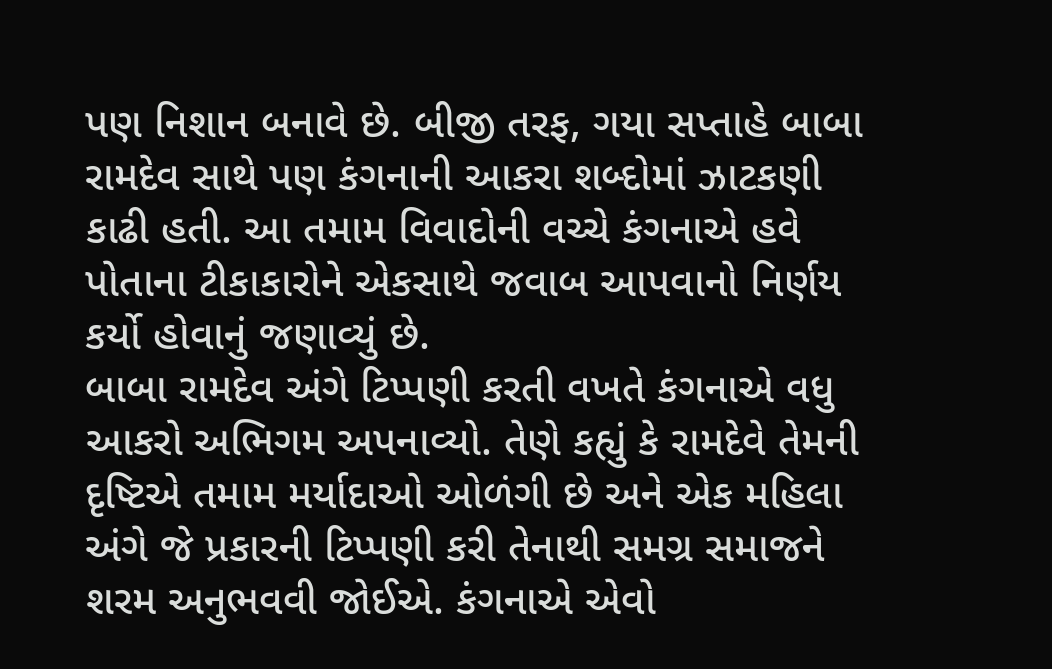પણ નિશાન બનાવે છે. બીજી તરફ, ગયા સપ્તાહે બાબા રામદેવ સાથે પણ કંગનાની આકરા શબ્દોમાં ઝાટકણી કાઢી હતી. આ તમામ વિવાદોની વચ્ચે કંગનાએ હવે પોતાના ટીકાકારોને એકસાથે જવાબ આપવાનો નિર્ણય કર્યો હોવાનું જણાવ્યું છે.
બાબા રામદેવ અંગે ટિપ્પણી કરતી વખતે કંગનાએ વધુ આકરો અભિગમ અપનાવ્યો. તેણે કહ્યું કે રામદેવે તેમની દૃષ્ટિએ તમામ મર્યાદાઓ ઓળંગી છે અને એક મહિલા અંગે જે પ્રકારની ટિપ્પણી કરી તેનાથી સમગ્ર સમાજને શરમ અનુભવવી જોઈએ. કંગનાએ એવો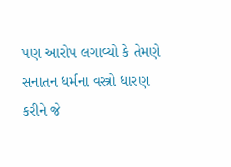પણ આરોપ લગાવ્યો કે તેમણે સનાતન ધર્મના વસ્ત્રો ધારણ કરીને જે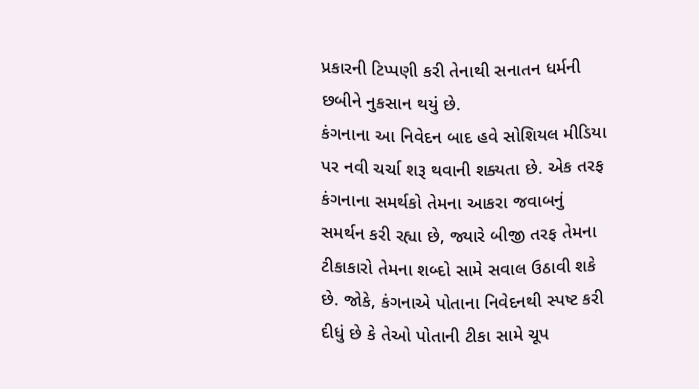પ્રકારની ટિપ્પણી કરી તેનાથી સનાતન ધર્મની છબીને નુકસાન થયું છે.
કંગનાના આ નિવેદન બાદ હવે સોશિયલ મીડિયા પર નવી ચર્ચા શરૂ થવાની શક્યતા છે. એક તરફ કંગનાના સમર્થકો તેમના આકરા જવાબનું સમર્થન કરી રહ્યા છે, જ્યારે બીજી તરફ તેમના ટીકાકારો તેમના શબ્દો સામે સવાલ ઉઠાવી શકે છે. જોકે, કંગનાએ પોતાના નિવેદનથી સ્પષ્ટ કરી દીધું છે કે તેઓ પોતાની ટીકા સામે ચૂપ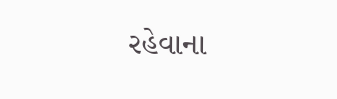રહેવાના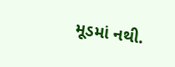મૂડમાં નથી.